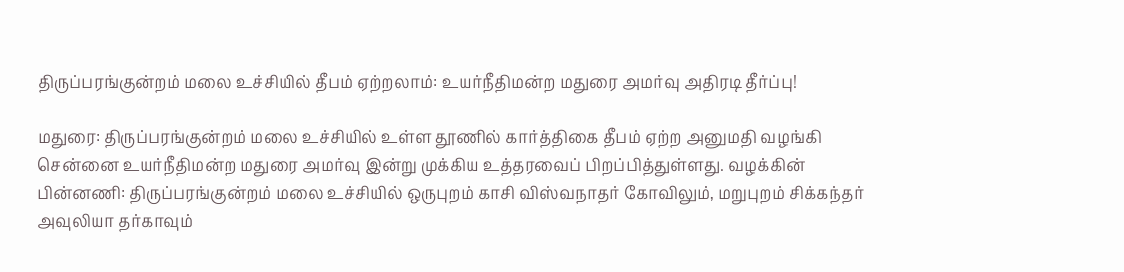திருப்பரங்குன்றம் மலை உச்சியில் தீபம் ஏற்றலாம்: உயர்நீதிமன்ற மதுரை அமர்வு அதிரடி தீர்ப்பு!

மதுரை: திருப்பரங்குன்றம் மலை உச்சியில் உள்ள தூணில் கார்த்திகை தீபம் ஏற்ற அனுமதி வழங்கி சென்னை உயர்நீதிமன்ற மதுரை அமர்வு இன்று முக்கிய உத்தரவைப் பிறப்பித்துள்ளது. வழக்கின் பின்னணி: திருப்பரங்குன்றம் மலை உச்சியில் ஒருபுறம் காசி விஸ்வநாதர் கோவிலும், மறுபுறம் சிக்கந்தர் அவுலியா தர்காவும்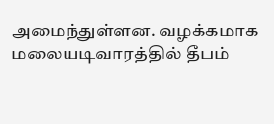அமைந்துள்ளன. வழக்கமாக மலையடிவாரத்தில் தீபம்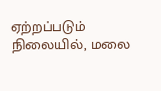ஏற்றப்படும் நிலையில், மலை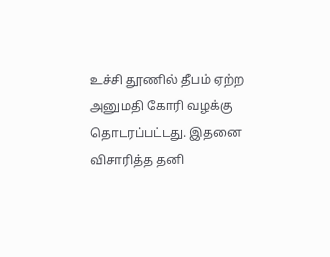உச்சி தூணில் தீபம் ஏற்ற அனுமதி கோரி வழக்கு தொடரப்பட்டது. இதனை விசாரித்த தனி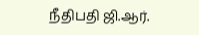நீதிபதி ஜி.ஆர்.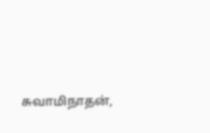சுவாமிநாதன்,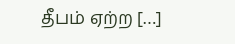தீபம் ஏற்ற […]